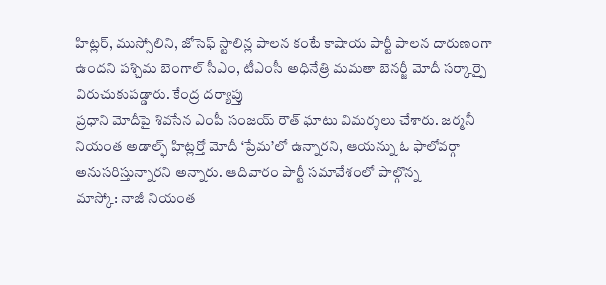హిట్లర్, ముస్సోలిని, జోసెఫ్ స్టాలిన్ల పాలన కంటే కాషాయ పార్టీ పాలన దారుణంగా ఉందని పశ్చిమ బెంగాల్ సీఎం, టీఎంసీ అధినేత్రి మమతా బెనర్జీ మోదీ సర్కార్పై విరుచుకుపడ్డారు. కేంద్ర దర్యాప్తు
ప్రధాని మోదీపై శివసేన ఎంపీ సంజయ్ రౌత్ ఘాటు విమర్శలు చేశారు. జర్మనీ నియంత అడాల్ఫ్ హిట్లర్తో మోదీ ‘ప్రేమ’లో ఉన్నారని, ఆయన్ను ఓ ఫాలోవర్గా అనుసరిస్తున్నారని అన్నారు. ఆదివారం పార్టీ సమావేశంలో పాల్గొన్న
మాస్కో: నాజీ నియంత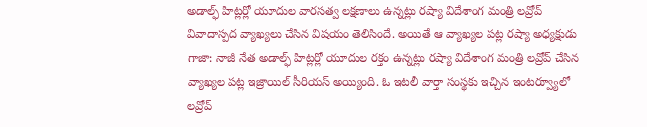అడాల్ఫ్ హిట్లర్లో యూదుల వారసత్వ లక్షణాలు ఉన్నట్లు రష్యా విదేశాంగ మంత్రి లవ్రోవ్ వివాదాస్పద వ్యాఖ్యలు చేసిన విషయం తెలిసిందే. అయితే ఆ వ్యాఖ్యల పట్ల రష్యా అధ్యక్షుడు
గాజా: నాజీ నేత అడాల్ఫ్ హిట్లర్లో యూదుల రక్తం ఉన్నట్లు రష్యా విదేశాంగ మంత్రి లవ్రోవ్ చేసిన వ్యాఖ్యల పట్ల ఇజ్రాయిల్ సీరియస్ అయ్యింది. ఓ ఇటలీ వార్తా సంస్థకు ఇచ్చిన ఇంటర్వ్యూలో లవ్రోవ్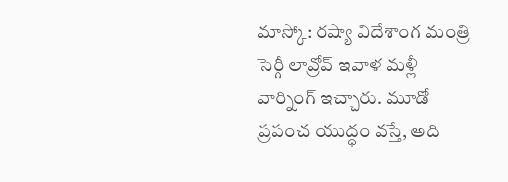మాస్కో: రష్యా విదేశాంగ మంత్రి సెర్గీ లావ్రోవ్ ఇవాళ మళ్లీ వార్నింగ్ ఇచ్చారు. మూడో ప్రపంచ యుద్ధం వస్తే, అది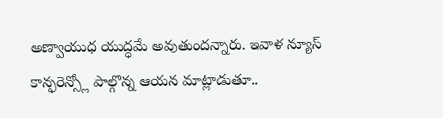అణ్వాయుధ యుద్ధమే అవుతుందన్నారు. ఇవాళ న్యూస్ కాన్ఫరెన్స్లో పాల్గొన్న ఆయన మాట్లాడుతూ..